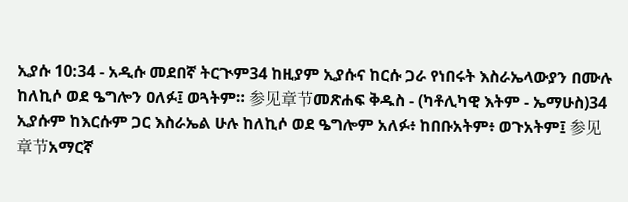ኢያሱ 10:34 - አዲሱ መደበኛ ትርጒም34 ከዚያም ኢያሱና ከርሱ ጋራ የነበሩት እስራኤላውያን በሙሉ ከለኪሶ ወደ ዔግሎን ዐለፉ፤ ወጓትም። 参见章节መጽሐፍ ቅዱስ - (ካቶሊካዊ እትም - ኤማሁስ)34 ኢያሱም ከእርሱም ጋር እስራኤል ሁሉ ከለኪሶ ወደ ዔግሎም አለፉ፥ ከበቡአትም፥ ወጉአትም፤ 参见章节አማርኛ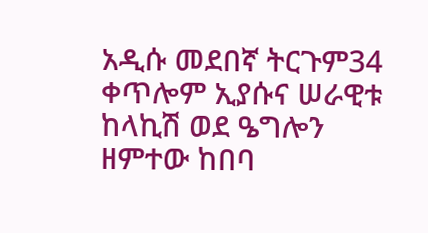አዲሱ መደበኛ ትርጉም34 ቀጥሎም ኢያሱና ሠራዊቱ ከላኪሽ ወደ ዔግሎን ዘምተው ከበባ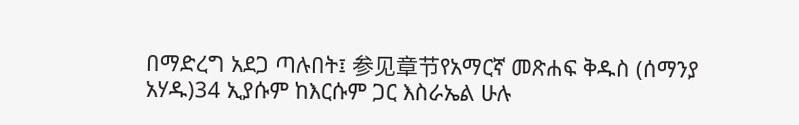በማድረግ አደጋ ጣሉበት፤ 参见章节የአማርኛ መጽሐፍ ቅዱስ (ሰማንያ አሃዱ)34 ኢያሱም ከእርሱም ጋር እስራኤል ሁሉ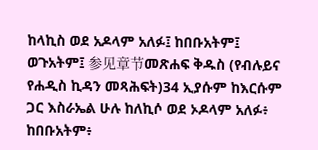ከላኪስ ወደ አዶላም አለፉ፤ ከበቡአትም፤ ወጉአትም፤ 参见章节መጽሐፍ ቅዱስ (የብሉይና የሐዲስ ኪዳን መጻሕፍት)34 ኢያሱም ከእርሱም ጋር እስራኤል ሁሉ ከለኪሶ ወደ ኦዶላም አለፉ፥ ከበቡአትም፥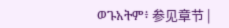ወጉአትም፥ 参见章节 |